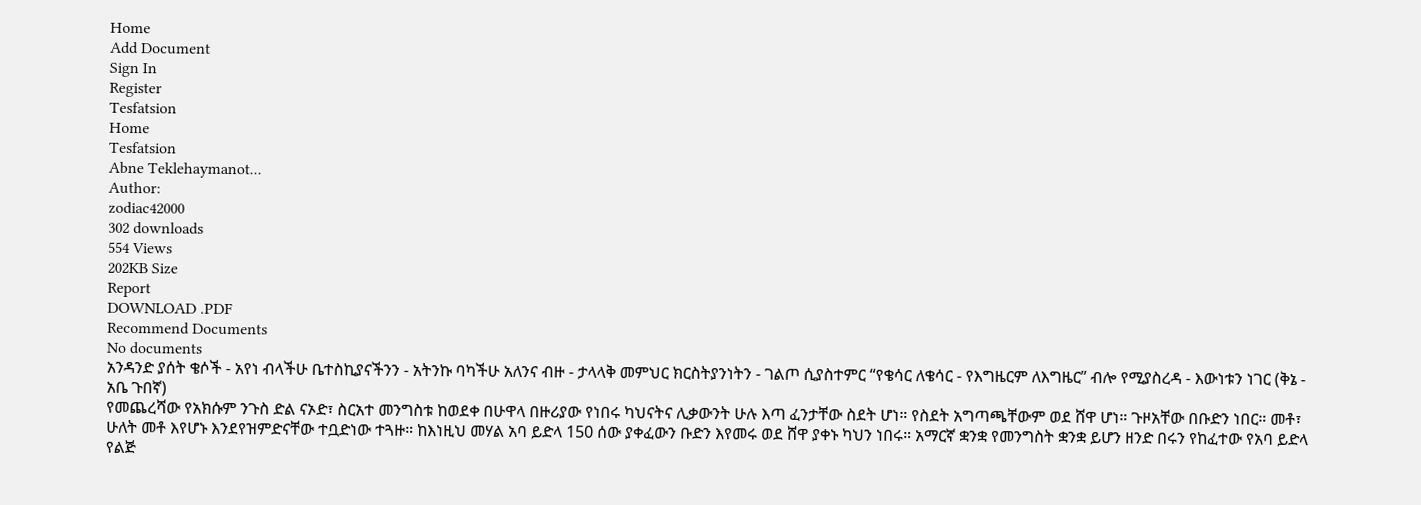Home
Add Document
Sign In
Register
Tesfatsion
Home
Tesfatsion
Abne Teklehaymanot...
Author:
zodiac42000
302 downloads
554 Views
202KB Size
Report
DOWNLOAD .PDF
Recommend Documents
No documents
አንዳንድ ያሰት ቄሶች - አየነ ብላችሁ ቤተስኪያናችንን - አትንኩ ባካችሁ አለንና ብዙ - ታላላቅ መምህር ክርስትያንነትን - ገልጦ ሲያስተምር “የቄሳር ለቄሳር - የእግዜርም ለእግዜር” ብሎ የሚያስረዳ - እውነቱን ነገር (ቅኔ - አቤ ጉበኛ)
የመጨረሻው የአክሱም ንጉስ ድል ናኦድ፣ ስርአተ መንግስቱ ከወደቀ በሁዋላ በዙሪያው የነበሩ ካህናትና ሊቃውንት ሁሉ እጣ ፈንታቸው ስደት ሆነ። የስደት አግጣጫቸውም ወደ ሸዋ ሆነ። ጉዞአቸው በቡድን ነበር። መቶ፣ ሁለት መቶ እየሆኑ እንደየዝምድናቸው ተቧድነው ተጓዙ። ከእነዚህ መሃል አባ ይድላ 150 ሰው ያቀፈውን ቡድን እየመሩ ወደ ሸዋ ያቀኑ ካህን ነበሩ። አማርኛ ቋንቋ የመንግስት ቋንቋ ይሆን ዘንድ በሩን የከፈተው የአባ ይድላ የልጅ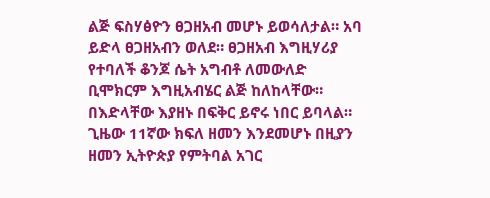ልጅ ፍስሃፅዮን ፀጋዘአብ መሆኑ ይወሳለታል። አባ ይድላ ፀጋዘአብን ወለደ። ፀጋዘአብ እግዚሃሪያ የተባለች ቆንጆ ሴት አግብቶ ለመውለድ ቢሞክርም እግዚአብሄር ልጅ ከለከላቸው። በእድላቸው እያዘኑ በፍቅር ይኖሩ ነበር ይባላል። ጊዜው 11ኛው ክፍለ ዘመን እንደመሆኑ በዚያን ዘመን ኢትዮጵያ የምትባል አገር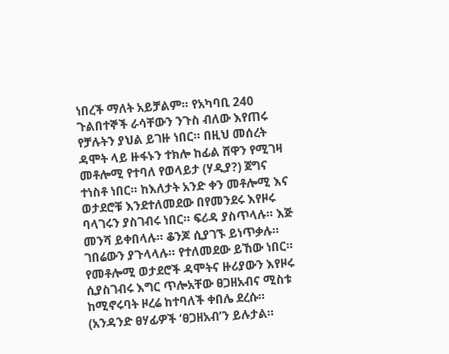ነበረች ማለት አይቻልም። የአካባቢ 240
ጉልበተኞች ራሳቸውን ንጉስ ብለው እየጠሩ የቻሉትን ያህል ይገዙ ነበር። በዚህ መሰረት ዳሞት ላይ ዙፋኑን ተክሎ ከፊል ሸዋን የሚገዛ መቶሎሚ የተባለ የወላይታ (ሃዲያ?) ጀግና ተነስቶ ነበር። ከእለታት አንድ ቀን መቶሎሚ እና ወታደሮቹ እንደተለመደው በየመንደሩ እየዞሩ ባላገሩን ያስገብሩ ነበር። ፍሪዳ ያስጥላሉ። እጅ መንሻ ይቀበላሉ። ቆንጆ ሲያገኙ ይነጥቃሉ። ገበሬውን ያጉላላሉ። የተለመደው ይኸው ነበር። የመቶሎሚ ወታደሮች ዳሞትና ዙሪያውን እየዞሩ ሲያስገብሩ እግር ጥሎአቸው ፀጋዘአብና ሚስቱ ከሚኖሩባት ዞረሬ ከተባለች ቀበሌ ደረሱ። (አንዳንድ ፀሃፊዎች ‘ፀጋዘአብ’ን ይሉታል።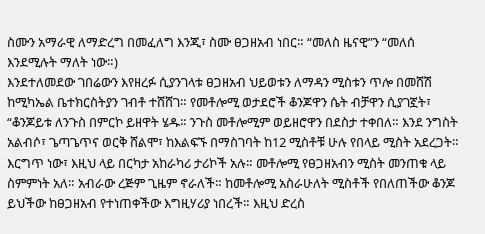ስሙን አማራዊ ለማድረግ በመፈለግ እንጂ፣ ስሙ ፀጋዘአብ ነበር። “መለስ ዜናዊ”ን “መለሰ እንደሚሉት ማለት ነው።)
እንደተለመደው ገበሬውን እየዘረፉ ሲያንገላቱ ፀጋዘአብ ህይወቱን ለማዳን ሚስቱን ጥሎ በመሸሽ ከሚካኤል ቤተክርስትያን ገብቶ ተሸሸገ። የመቶሎሚ ወታደሮች ቆንጆዋን ሴት ብቻዋን ሲያገኟት፣ “ቆንጆይቱ ለንጉስ በምርኮ ይዘዋት ሄዱ። ንጉስ መቶሎሚም ወይዘሮዋን በደስታ ተቀበለ። እንደ ንግስት አልብሶ፣ ጌጣጌጥና ወርቅ ሸልሞ፣ ከእልፍኙ በማስገባት ከ12 ሚስቶቹ ሁሉ የበላይ ሚስት አደረጋት። እርግጥ ነው፣ እዚህ ላይ በርካታ አከራካሪ ታሪኮች አሉ። መቶሎሚ የፀጋዘአብን ሚስት መንጠቁ ላይ ስምምነት አለ። አብራው ረጅም ጊዜም ኖራለች። ከመቶሎሚ አስራሁለት ሚስቶች የበለጠችው ቆንጆ ይህችው ከፀጋዘአብ የተነጠቀችው እግዚሃሪያ ነበረች። እዚህ ድረስ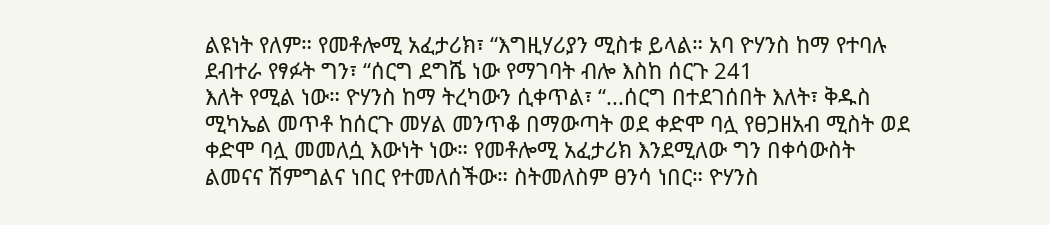ልዩነት የለም። የመቶሎሚ አፈታሪክ፣ “እግዚሃሪያን ሚስቱ ይላል። አባ ዮሃንስ ከማ የተባሉ ደብተራ የፃፉት ግን፣ “ሰርግ ደግሼ ነው የማገባት ብሎ እስከ ሰርጉ 241
እለት የሚል ነው። ዮሃንስ ከማ ትረካውን ሲቀጥል፣ “...ሰርግ በተደገሰበት እለት፣ ቅዱስ ሚካኤል መጥቶ ከሰርጉ መሃል መንጥቆ በማውጣት ወደ ቀድሞ ባሏ የፀጋዘአብ ሚስት ወደ ቀድሞ ባሏ መመለሷ እውነት ነው። የመቶሎሚ አፈታሪክ እንደሚለው ግን በቀሳውስት ልመናና ሽምግልና ነበር የተመለሰችው። ስትመለስም ፀንሳ ነበር። ዮሃንስ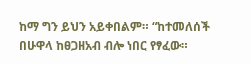ከማ ግን ይህን አይቀበልም። “ከተመለሰች በሁዋላ ከፀጋዘአብ ብሎ ነበር የፃፈው።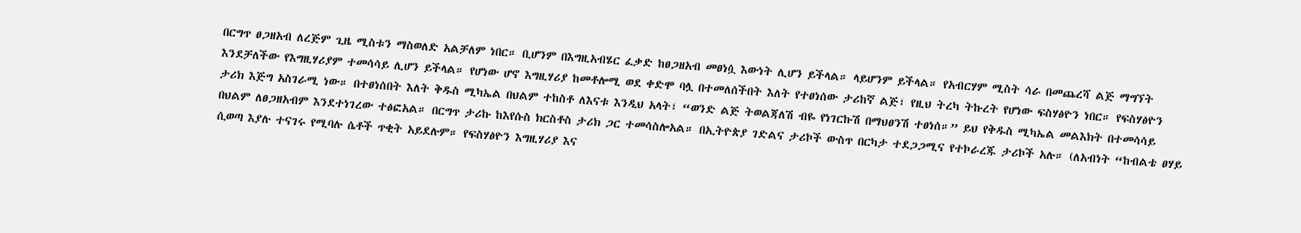በርግጥ ፀጋዘአብ ለረጅም ጊዜ ሚስቱን ማስወለድ አልቻለም ነበር። ቢሆንም በእግዚአብሄር ፈቃድ ከፀጋዘአብ መፀነሷ እውነት ሊሆን ይችላል። ላይሆንም ይችላል። የአብርሃም ሚስት ሳራ በመጨረሻ ልጅ ማግኘት እንደቻለችው የእግዚሃሪያም ተመሳሳይ ሊሆን ይችላል። የሆነው ሆኖ እግዚሃሪያ ከመቶሎሚ ወደ ቀድሞ ባሏ በተመለሰችበት እለት የተፀነሰው ታሪከኛ ልጅ፣ የዚህ ትረካ ትኩረት የሆነው ፍስሃፅዮን ነበር። የፍስሃፅዮን ታሪክ እጅግ አስገራሚ ነው። በተፀነሰበት እለት ቅዱስ ሚካኤል በህልም ተከስቶ ለእናቱ እንዲህ አላት፣ “ወንድ ልጅ ትወልጃለሽ ብዬ የነገርኩሽ በማህፀንሽ ተፀነሰ።” ይህ የቅዱስ ሚካኤል መልእክት በተመሳሳይ በህልም ለፀጋዘአብም እንደተነገረው ተፅፎአል። በርግጥ ታሪኩ ከእየሱስ ክርስቶስ ታሪክ ጋር ተመሳስሎአል። በኢትዮጵያ ገድልና ታሪኮች ውስጥ በርካታ ተደጋጋሚና የተኮራረጁ ታሪኮች አሉ። (ለአብነት “ከብልቴ ፀሃይ ሲወጣ እያሉ ተናገሩ የሚባሉ ሴቶች ጥቂት አይደሉም። የፍስሃፅዮን እግዚሃሪያ እና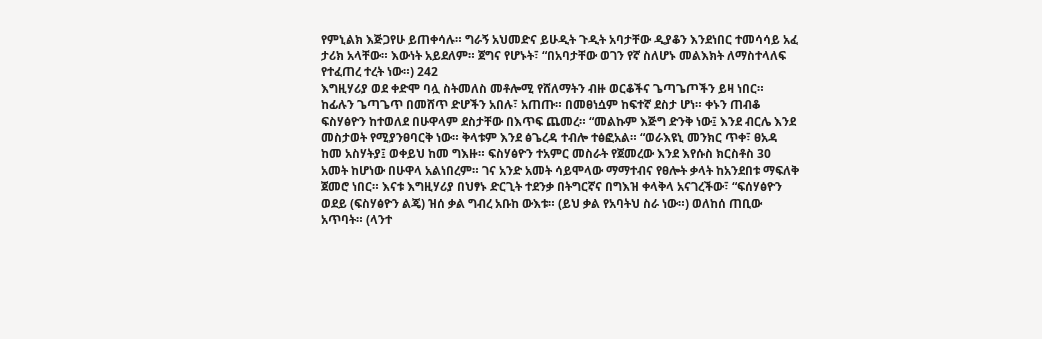የምኒልክ እጅጋየሁ ይጠቀሳሉ። ግራኝ አህመድና ይሁዲት ጉዲት አባታቸው ዲያቆን እንደነበር ተመሳሳይ አፈ ታሪክ አላቸው። እውነት አይደለም። ጀግና የሆኑት፣ “በአባታቸው ወገን የኛ ስለሆኑ መልእክት ለማስተላለፍ የተፈጠረ ተረት ነው።) 242
እግዚሃሪያ ወደ ቀድሞ ባሏ ስትመለስ መቶሎሚ የሸለማትን ብዙ ወርቆችና ጌጣጌጦችን ይዛ ነበር። ከፊሉን ጌጣጌጥ በመሸጥ ድሆችን አበሉ፣ አጠጡ። በመፀነሷም ከፍተኛ ደስታ ሆነ። ቀኑን ጠብቆ ፍስሃፅዮን ከተወለደ በሁዋላም ደስታቸው በእጥፍ ጨመረ። “መልኩም እጅግ ድንቅ ነው፤ እንደ ብርሌ እንደ መስታወት የሚያንፀባርቅ ነው። ቅላቱም እንደ ፅጌረዳ ተብሎ ተፅፎአል። “ወራእዩኒ መንክር ጥቀ፣ ፀአዳ ከመ አስሃትያ፤ ወቀይህ ከመ ግእዙ። ፍስሃፅዮን ተአምር መስራት የጀመረው እንደ እየሱስ ክርስቶስ 30 አመት ከሆነው በሁዋላ አልነበረም። ገና አንድ አመት ሳይሞላው ማማተብና የፀሎት ቃላት ከአንደበቱ ማፍለቅ ጀመሮ ነበር። እናቱ እግዚሃሪያ በህፃኑ ድርጊት ተደንቃ በትግርኛና በግእዝ ቀላቅላ አናገረችው፣ “ፍሰሃፅዮን ወደይ (ፍስሃፅዮን ልጄ) ዝሰ ቃል ግብረ አቡከ ውእቱ። (ይህ ቃል የአባትህ ስራ ነው።) ወለከሰ ጠቢው አጥባት። (ላንተ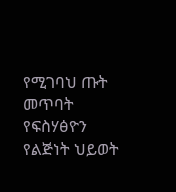የሚገባህ ጡት መጥባት የፍስሃፅዮን የልጅነት ህይወት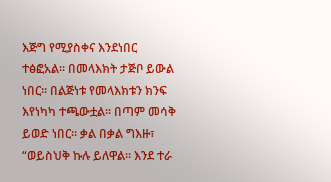እጅግ የሚያስቀና እንደነበር ተፅፎአል። በመላእክት ታጅቦ ይውል ነበር። በልጅነቱ የመላእክቱን ክንፍ እየነካካ ተጫውቷል። በጣም መሳቅ ይወድ ነበር። ቃል በቃል ግእዙ፣ “ወይስህቅ ኩሉ ይለዋል። እንደ ተራ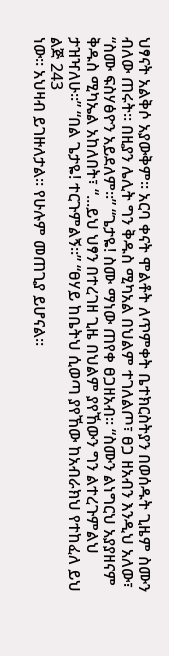ህፃናት አልቅሶ አያውቅም። አርባ ቀናት ሞልቶት ለጥምቀት ቤተክርስትያን በወሰዱት ጊዜም ስሙን ብለው ጠሩት። በዚያን ሌሊት ግን ቅዱስ ሚካአል በህልም ተገለልጦ፣ ፀጋ ዘአብን እንዲህ አለው፣ “ስሙ ፍስሃፅዮን አይደለም።” “ጌታዬ! ስሙ ማነው ጠየቀ ፀጋዘአብ። “ስሙን ልነግርህ አያያዘናም ቅዱስ ሚካኤል አከለበት፣ “...ይህ ህፃን በተረገዘ ጊዜ በህልም ያየኸውን ግን ልተረጉምልህ ታዝዣለሁ።” “በል ጌታዬ! ተርጉምልኝ።” “ፀሃይ ከቤትህ ሲወጣ ያየኸው ከአብራክህ የተከፈለ ይህ ልጅ 243
ነው። አህዛብ ይገዙለታል። የሁሉም መጠጊያ ይሆናል።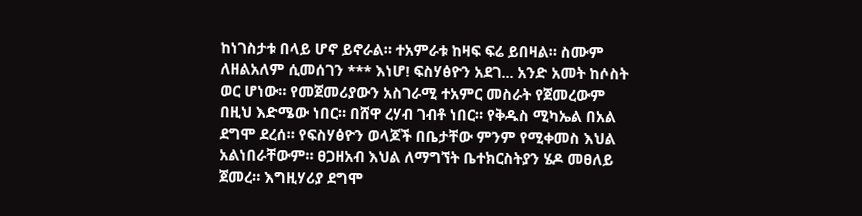ከነገስታቱ በላይ ሆኖ ይኖራል። ተአምራቱ ከዛፍ ፍሬ ይበዛል። ስሙም ለዘልአለም ሲመሰገን *** እነሆ! ፍስሃፅዮን አደገ... አንድ አመት ከሶስት ወር ሆነው። የመጀመሪያውን አስገራሚ ተአምር መስራት የጀመረውም በዚህ እድሜው ነበር። በሸዋ ረሃብ ገብቶ ነበር። የቅዱስ ሚካኤል በአል ደግሞ ደረሰ። የፍስሃፅዮን ወላጆች በቤታቸው ምንም የሚቀመስ እህል አልነበራቸውም። ፀጋዘአብ እህል ለማግኘት ቤተክርስትያን ሄዶ መፀለይ ጀመረ። እግዚሃሪያ ደግሞ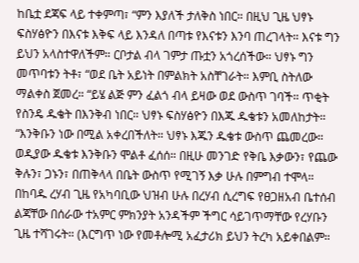ከቤቷ ደጃፍ ላይ ተቀምጣ፣ “ምን እያለች ታለቅስ ነበር። በዚህ ጊዜ ህፃኑ ፍስሃፅዮን በእናቱ እቅፍ ላይ እንዳለ በጣቱ የእናቱን እንባ ጠረገላት። እናቱ ግን ይህን አላስተዋለችም። ርቦታል ብላ ገምታ ጡቷን አጎረሰችው። ህፃኑ ግን መጥባቱን ትቶ፣ “ወደ ቤት አይነት በምልክት አስቸገራት። እምቢ ስትለው ማልቀስ ጀመረ። “ይሄ ልጅ ምን ፈልጎ ብላ ይዛው ወደ ውስጥ ገባች። ጥቂት የስንዴ ዱቄት በእንቅብ ነበር። ህፃኑ ፍስሃፅዮን በእጁ ዱቄቱን አመለከታት። “እንቅቡን ነው በሚል አቀረበችለት። ህፃኑ እጁን ዱቄቱ ውስጥ ጨመረው። ወዲያው ዱቄቱ እንቅቡን ሞልቶ ፈሰሰ። በዚሁ መንገድ የቅቤ እቃውን፣ የጨው ቅሉን፣ ጋኑን፣ በጠቅላላ በቤት ውስጥ የሚገኝ እቃ ሁሉ በምግብ ተሞላ። በከባዱ ረሃብ ጊዜ የአካባቢው ህዝብ ሁሉ በረሃብ ሲረግፍ የፀጋዘአብ ቤተሰብ ልጃቸው በሰራው ተአምር ምክንያት አንዳችም ችግር ሳይገጥማቸው የረሃቡን ጊዜ ተሻገሩት። (እርግጥ ነው የመቶሎሚ አፈታሪክ ይህን ትረካ አይቀበልም።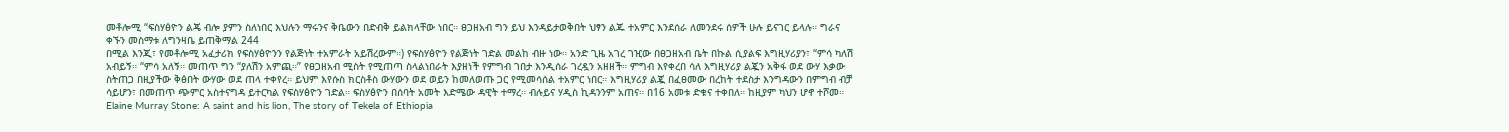መቶሎሚ “ፍስሃፅዮን ልጄ ብሎ ያምን ስለነበር እህሉን ማሩንና ቅቤውን በድብቅ ይልክላቸው ነበር። ፀጋዘአብ ግን ይህ እንዳይታወቅበት ህፃን ልጁ ተአምር እንደሰራ ለመንደሩ ሰዎች ሁሉ ይናገር ይላሉ። ግራና ቀኙን መስማቱ ለግንዛቤ ይጠቅማል 244
በሚል እንጂ፣ የመቶሎሚ አፈታሪክ የፍስሃፅዮንን የልጅነት ተአምራት አይሽረውም።) የፍስሃፅዮን የልጅነት ገድል መልከ ብዙ ነው። አንድ ጊዜ አገረ ገዢው በፀጋዘአብ ቤት በኩል ሲያልፍ እግዚሃሪያን፣ “ምሳ ካለሽ አብይኝ። “ምሳ አለኝ። መጠጥ ግን “ያለሽን አምጪ።” የፀጋዘአብ ሚስት የሚጠጣ ስላልነበራት እያዘነች የምግብ ገበታ እንዲሰራ ገረዷን አዘዘች። ምግብ እየቀረበ ሳለ እግዚሃሪያ ልጇን አቅፋ ወደ ውሃ እቃው ስትጠጋ በዚያችው ቅፅበት ውሃው ወደ ጠላ ተቀየረ። ይህም እየሱስ ክርስቶስ ውሃውን ወደ ወይን ከመለወጡ ጋር የሚመሳሰል ተአምር ነበር። እግዚሃሪያ ልጇ በፈፀመው በረከት ተደስታ እንግዳውን በምግብ ብቻ ሳይሆን፣ በመጠጥ ጭምር አስተናግዳ ይተርካል የፍስሃፅዮን ገድል። ፍስሃፅዮን በሰባት አመት እድሜው ዳዊት ተማረ። ብሉይና ሃዲስ ኪዳንንም አጠና። በ16 አመቱ ድቁና ተቀበለ። ከዚያም ካህን ሆኖ ተሾመ። Elaine Murray Stone: A saint and his lion, The story of Tekela of Ethiopia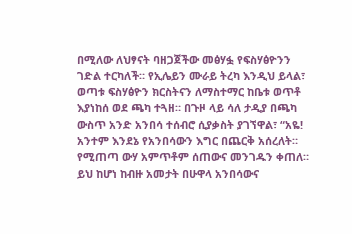በሚለው ለህፃናት ባዘጋጀችው መፅሃፏ የፍስሃፅዮንን ገድል ተርካለች። የኢሌይን ሙራይ ትረካ እንዲህ ይላል፣ ወጣቱ ፍስሃፅዮን ክርስትናን ለማስተማር ከቤቱ ወጥቶ እያነከሰ ወደ ጫካ ተጓዘ። በጉዞ ላይ ሳለ ታዲያ በጫካ ውስጥ አንድ አንበሳ ተሰብሮ ሲያቃስት ያገኘዋል፣ “አዬ! አንተም እንደኔ የአንበሳውን እግር በጨርቅ አሰረለት። የሚጠጣ ውሃ አምጥቶም ሰጠውና መንገዱን ቀጠለ። ይህ ከሆነ ከብዙ አመታት በሁዋላ አንበሳውና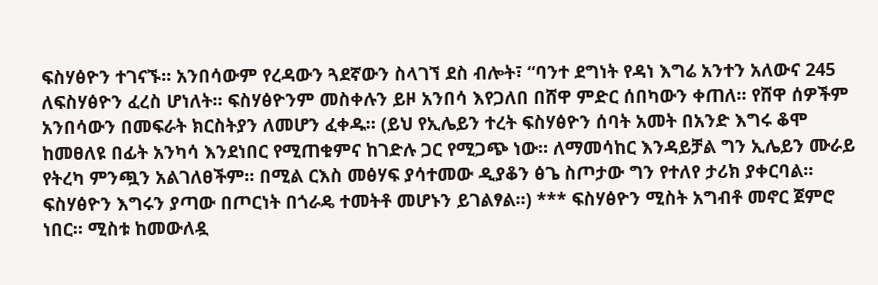ፍስሃፅዮን ተገናኙ። አንበሳውም የረዳውን ጓደኛውን ስላገኘ ደስ ብሎት፣ “ባንተ ደግነት የዳነ እግሬ አንተን አለውና 245
ለፍስሃፅዮን ፈረስ ሆነለት። ፍስሃፅዮንም መስቀሉን ይዞ አንበሳ እየጋለበ በሸዋ ምድር ሰበካውን ቀጠለ። የሸዋ ሰዎችም አንበሳውን በመፍራት ክርስትያን ለመሆን ፈቀዱ። (ይህ የኢሌይን ተረት ፍስሃፅዮን ሰባት አመት በአንድ እግሩ ቆሞ ከመፀለዩ በፊት አንካሳ እንደነበር የሚጠቁምና ከገድሉ ጋር የሚጋጭ ነው። ለማመሳከር እንዳይቻል ግን ኢሌይን ሙራይ የትረካ ምንጯን አልገለፀችም። በሚል ርእስ መፅሃፍ ያሳተመው ዲያቆን ፅጌ ስጦታው ግን የተለየ ታሪክ ያቀርባል። ፍስሃፅዮን እግሩን ያጣው በጦርነት በጎራዴ ተመትቶ መሆኑን ይገልፃል።) *** ፍስሃፅዮን ሚስት አግብቶ መኖር ጀምሮ ነበር። ሚስቱ ከመውለዷ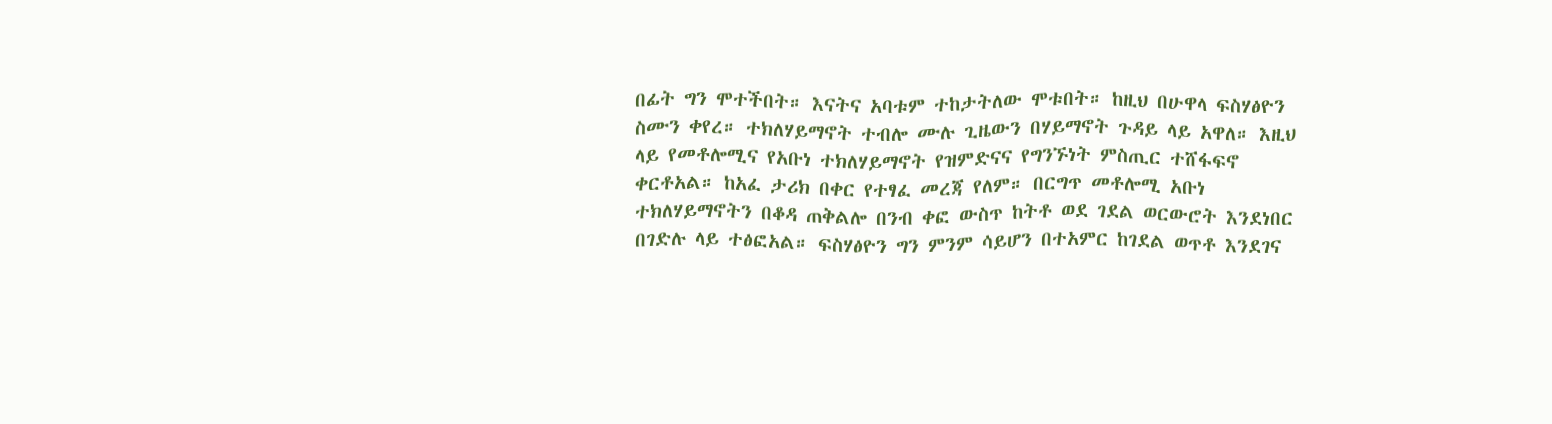በፊት ግን ሞተችበት። እናትና አባቱም ተከታትለው ሞቱበት። ከዚህ በሁዋላ ፍስሃፅዮን ስሙን ቀየረ። ተክለሃይማኖት ተብሎ ሙሉ ጊዜውን በሃይማኖት ጉዳይ ላይ አዋለ። እዚህ ላይ የመቶሎሚና የአቡነ ተክለሃይማኖት የዝምድናና የግንኙነት ምስጢር ተሸፋፍኖ ቀርቶአል። ከአፈ ታሪክ በቀር የተፃፈ መረጃ የለም። በርግጥ መቶሎሚ አቡነ ተክለሃይማኖትን በቆዳ ጠቅልሎ በንብ ቀፎ ውስጥ ከትቶ ወደ ገደል ወርውሮት እንደነበር በገድሉ ላይ ተፅፎአል። ፍስሃፅዮን ግን ምንም ሳይሆን በተአምር ከገደል ወጥቶ እንደገና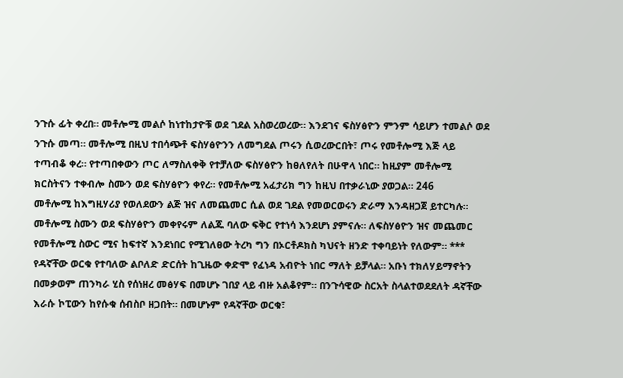ንጉሱ ፊት ቀረበ። መቶሎሚ መልሶ ከነተከታዮቹ ወደ ገደል አስወረወረው። እንደገና ፍስሃፅዮን ምንም ሳይሆን ተመልሶ ወደ ንጉሱ መጣ። መቶሎሚ በዚህ ተበሳጭቶ ፍስሃፅዮንን ለመግደል ጦሩን ሲወረውርበት፣ ጦሩ የመቶሎሚ እጅ ላይ ተጣብቆ ቀረ። የተጣበቀውን ጦር ለማስለቀቅ የተቻለው ፍስሃፅዮን ከፀለየለት በሁዋላ ነበር። ከዚያም መቶሎሚ ክርስትናን ተቀብሎ ስሙን ወደ ፍስሃፅዮን ቀየረ። የመቶሎሚ አፈታሪክ ግን ከዚህ በተቃራኒው ያወጋል። 246
መቶሎሚ ከእግዚሃሪያ የወለደውን ልጅ ዝና ለመጨመር ሲል ወደ ገደል የመወርወሩን ድራማ እንዳዘጋጀ ይተርካሉ። መቶሎሚ ስሙን ወደ ፍስሃፅዮን መቀየሩም ለልጁ ባለው ፍቅር የተነሳ እንደሆነ ያምናሉ። ለፍስሃፅዮን ዝና መጨመር የመቶሎሚ ስውር ሚና ከፍተኛ እንደነበር የሚገለፀው ትረካ ግን በኦርቶዶክስ ካህናት ዘንድ ተቀባይነት የለውም። *** የዳኛቸው ወርቁ የተባለው ልቦለድ ድርሰት ከጊዜው ቀድሞ የፈነዳ አብዮት ነበር ማለት ይቻላል። አቡነ ተክለሃይማኖትን በመቃወም ጠንካራ ሂስ የሰነዘረ መፅሃፍ በመሆኑ ገበያ ላይ ብዙ አልቆየም። በንጉሳዊው ስርአት ስላልተወደደለት ዳኛቸው እራሱ ኮፒውን ከየሱቁ ሰብስቦ ዘጋበት። በመሆኑም የዳኛቸው ወርቁ፣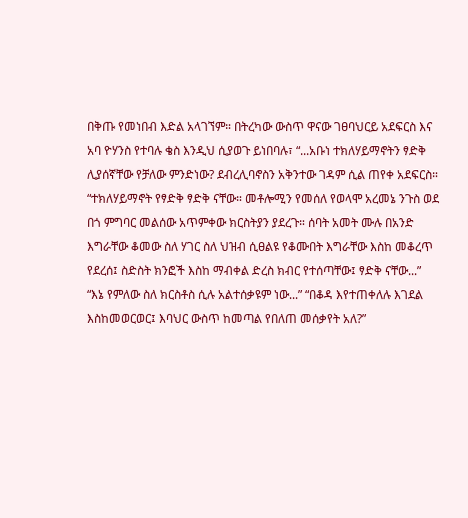በቅጡ የመነበብ እድል አላገኘም። በትረካው ውስጥ ዋናው ገፀባህርይ አደፍርስ እና አባ ዮሃንስ የተባሉ ቄስ እንዲህ ሲያወጉ ይነበባሉ፣ “...አቡነ ተክለሃይማኖትን ፃድቅ ሊያሰኛቸው የቻለው ምንድነው? ደብረሊባኖስን አቅንተው ገዳም ሲል ጠየቀ አደፍርስ። “ተክለሃይማኖት የፃድቅ ፃድቅ ናቸው። መቶሎሚን የመሰለ የወላሞ አረመኔ ንጉስ ወደ በጎ ምግባር መልሰው አጥምቀው ክርስትያን ያደረጉ። ሰባት አመት ሙሉ በአንድ እግራቸው ቆመው ስለ ሃገር ስለ ህዝብ ሲፀልዩ የቆሙበት እግራቸው እስከ መቆረጥ የደረሰ፤ ስድስት ክንፎች እስከ ማብቀል ድረስ ክብር የተሰጣቸው፤ ፃድቅ ናቸው...” “እኔ የምለው ስለ ክርስቶስ ሲሉ አልተሰቃዩም ነው...” “በቆዳ እየተጠቀለሉ እገደል እስከመወርወር፤ እባህር ውስጥ ከመጣል የበለጠ መሰቃየት አለ?”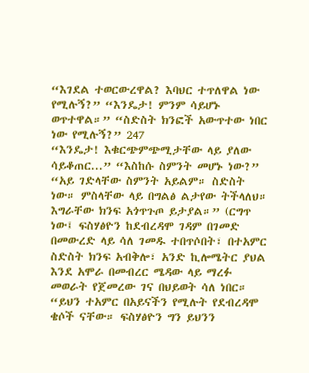“እገደል ተወርውረዋል? እባህር ተጥለዋል ነው የሚሉኝ?” “እንዴታ! ምንም ሳይሆኑ ወጥተዋል።” “ስድስት ክንፎች አውጥተው ነበር ነው የሚሉኝ?” 247
“እንዴታ! እቁርጭምጭሚታቸው ላይ ያለው ሳይቆጠር...” “እስከሱ ስምንት መሆኑ ነው?” “አይ ገድላቸው ስምንት አይልም። ስድስት ነው። ምስላቸው ላይ በግልፅ ልታየው ትችላለህ። እግራቸው ክንፍ አጎጥጉጦ ይታያል።” (ርግጥ ነው፤ ፍስሃፅዮን ከደብረዳሞ ገዳም በገመድ በመውረድ ላይ ሳለ ገመዱ ተበጥሶበት፣ በተአምር ስድስት ክንፍ አብቅሎ፣ አንድ ኪሎሜትር ያህል እንደ አሞራ በመብረር ሜዳው ላይ ማረፉ መወራት የጀመረው ገና በህይወት ሳለ ነበር። “ይህን ተአምር በአይናችን የሚሉት የደብረዳሞ ቄሶች ናቸው። ፍስሃፅዮን ግን ይህንን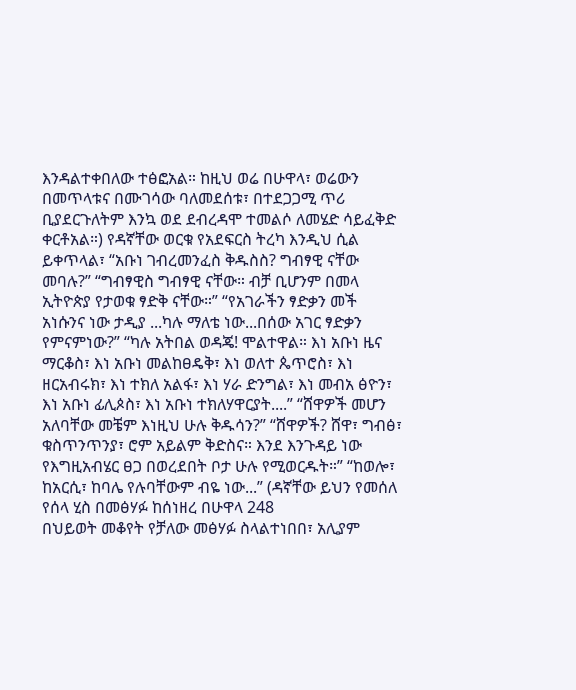እንዳልተቀበለው ተፅፎአል። ከዚህ ወሬ በሁዋላ፣ ወሬውን በመጥላቱና በሙገሳው ባለመደሰቱ፣ በተደጋጋሚ ጥሪ ቢያደርጉለትም እንኳ ወደ ደብረዳሞ ተመልሶ ለመሄድ ሳይፈቅድ ቀርቶአል።) የዳኛቸው ወርቁ የአደፍርስ ትረካ እንዲህ ሲል ይቀጥላል፣ “አቡነ ገብረመንፈስ ቅዱስስ? ግብፃዊ ናቸው መባሉ?” “ግብፃዊስ ግብፃዊ ናቸው። ብቻ ቢሆንም በመላ ኢትዮጵያ የታወቁ ፃድቅ ናቸው።” “የአገራችን ፃድቃን መች አነሱንና ነው ታዲያ ...ካሉ ማለቴ ነው...በሰው አገር ፃድቃን የምናምነው?” “ካሉ አትበል ወዳጄ! ሞልተዋል። እነ አቡነ ዜና ማርቆስ፣ እነ አቡነ መልከፀዴቅ፣ እነ ወለተ ጴጥሮስ፣ እነ ዘርአብሩክ፣ እነ ተክለ አልፋ፣ እነ ሃራ ድንግል፣ እነ መብአ ፅዮን፣ እነ አቡነ ፊሊጶስ፣ እነ አቡነ ተክለሃዋርያት....” “ሸዋዎች መሆን አለባቸው መቼም እነዚህ ሁሉ ቅዱሳን?” “ሸዋዎች? ሸዋ፣ ግብፅ፣ ቁስጥንጥንያ፣ ሮም አይልም ቅድስና። እንደ እንጉዳይ ነው የእግዚአብሄር ፀጋ በወረደበት ቦታ ሁሉ የሚወርዱት።” “ከወሎ፣ ከአርሲ፣ ከባሌ የሉባቸውም ብዬ ነው...” (ዳኛቸው ይህን የመሰለ የሰላ ሂስ በመፅሃፉ ከሰነዘረ በሁዋላ 248
በህይወት መቆየት የቻለው መፅሃፉ ስላልተነበበ፣ አሊያም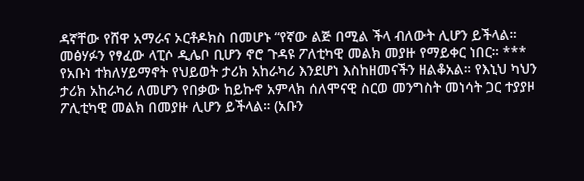ዳኛቸው የሸዋ አማራና ኦርቶዶክስ በመሆኑ “የኛው ልጅ በሚል ችላ ብለውት ሊሆን ይችላል። መፅሃፉን የፃፈው ላፒሶ ዲሌቦ ቢሆን ኖሮ ጉዳዩ ፖለቲካዊ መልክ መያዙ የማይቀር ነበር። *** የአቡነ ተክለሃይማኖት የህይወት ታሪክ አከራካሪ እንደሆነ እስከዘመናችን ዘልቆአል። የእኒህ ካህን ታሪክ አከራካሪ ለመሆን የበቃው ከይኩኖ አምላክ ሰለሞናዊ ስርወ መንግስት መነሳት ጋር ተያያዞ ፖሊቲካዊ መልክ በመያዙ ሊሆን ይችላል። (አቡን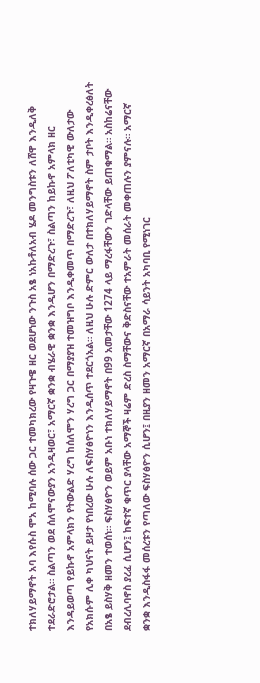ተክለሃይማኖት አባ እየሱስ ሞአ ከሚባሉ ሰው ጋር ተመካክረው የዛጉዌ ዘር ወደሆነው ንጉስ አፄ ነአኩቶለአብ ሄዶ መንግስቱን ለሸዋ እንዲለቅ ተደራድሮታል። ስልጣን ወደ ሰለሞናውያን አንዲዛወር፣ አማርኛ ቋንቋ ብሄራዊ ቋንቋ እንዲሆን በማድረጉ፣ ስልጣን ከይኩኖ አምላክ ዘር እንዳይወጣ የይኩኖ አምላክን የትውልድ ሃረግ ከሰለሞን ሃረግ ጋር በማያያዝ ተመዝግቦ እንዲቀመጥ በማድረጉ፣ ለዚህ ፖለቲካዊ ውለታው የአክሱም ሊቀ ካህናት ይዞታ የነበረው ሁሉ ለፍስሃፅዮነን እንዲሰጥ ተደርጎአል። ለዚህ ሁሉ ድምር ውለታ በተክለሃይማኖት ስም ታቦት እንዲቀረፅለት በአፄ ይስሃቅ ዘመን ተወሰነ። ፍስሃፅዮን ወይም አቡነ ተክለሃይማኖት በ99 አመታቸው 1274 ላይ ማረፋቸውን ገድላቸው ይጠቁማል። አስከሬናቸው ደብረሊባኖስ ያረፈ ሲሆን፤ ከፍተኛ ቁጥር ያላቸው አማኞች ዛሬም ድረስ ስማቸውና ቅድስናቸው ተአምራት መሰራት መቀጠሉን ያምናሉ። አማርኛ ቋንቋ እንዲስፋፋ መሰረቱን የጣለው ፍስሃፅዮን ሲሆን፤ በዚያን ዘመን አማርኛ በአማራ ሳይንት አካባቢ የሚነገር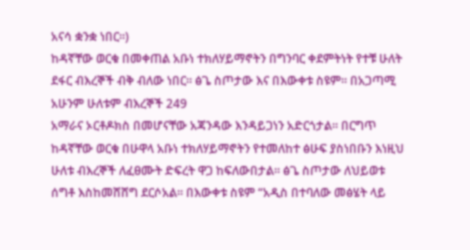አናሳ ቋንቋ ነበር።)
ከዳኛቸው ወርቁ በመቀጠል አቡነ ተክለሃይማኖትን በግንባር ቀደምትነት የተቹ ሁለት ደፋር ብእረኞች ብቅ ብለው ነበር። ፅጌ ስጦታው እና በእውቀቱ ስዩም። በአጋጣሚ አሁንም ሁለቱም ብእረኞች 249
አማራና ኦርቶዶክስ በመሆናቸው አጃንዳው እንዳይጋነን አድርጎታል። በርግጥ ከዳኛቸው ወርቁ በሁዋላ አቡነ ተክለሃይማኖትን የተመለከተ ፅሁፍ ያስነበቡን እነዚህ ሁለቱ ብእረኞች ለፈፀሙት ድፍረት ዋጋ ከፍለውበታል። ፅጌ ስጦታው ለህይወቱ ሰግቶ እስከመሸሸግ ደርሶአል። በእውቀቱ ስዩም “አዲስ በተባለው መፅሄት ላይ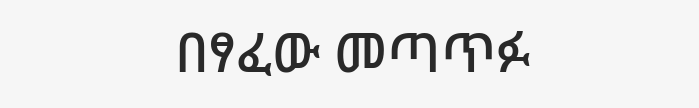በፃፈው መጣጥፉ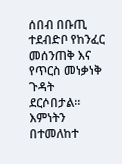ሰበብ በቡጢ ተደብድቦ የከንፈር መሰንጠቅ እና የጥርስ መነቃነቅ ጉዳት ደርሶበታል። እምነትን በተመለከተ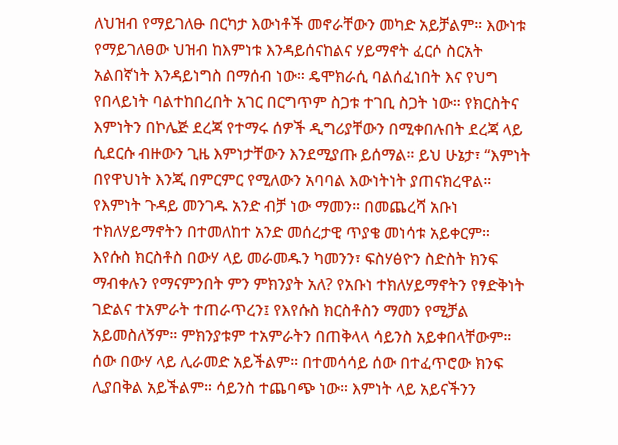ለህዝብ የማይገለፁ በርካታ እውነቶች መኖራቸውን መካድ አይቻልም። እውነቱ የማይገለፀው ህዝብ ከእምነቱ እንዳይሰናከልና ሃይማኖት ፈርሶ ስርአት አልበኛነት እንዳይነግስ በማሰብ ነው። ዴሞክራሲ ባልሰፈነበት እና የህግ የበላይነት ባልተከበረበት አገር በርግጥም ስጋቱ ተገቢ ስጋት ነው። የክርስትና እምነትን በኮሌጅ ደረጃ የተማሩ ሰዎች ዲግሪያቸውን በሚቀበሉበት ደረጃ ላይ ሲደርሱ ብዙውን ጊዜ እምነታቸውን እንደሚያጡ ይሰማል። ይህ ሁኔታ፣ “እምነት በየዋህነት እንጂ በምርምር የሚለውን አባባል እውነትነት ያጠናክረዋል። የእምነት ጉዳይ መንገዱ አንድ ብቻ ነው ማመን። በመጨረሻ አቡነ ተክለሃይማኖትን በተመለከተ አንድ መሰረታዊ ጥያቄ መነሳቱ አይቀርም። እየሱስ ክርስቶስ በውሃ ላይ መራመዱን ካመንን፣ ፍስሃፅዮን ስድስት ክንፍ ማብቀሉን የማናምንበት ምን ምክንያት አለ? የአቡነ ተክለሃይማኖትን የፃድቅነት ገድልና ተአምራት ተጠራጥረን፤ የእየሱስ ክርስቶስን ማመን የሚቻል አይመስለኝም። ምክንያቱም ተአምራትን በጠቅላላ ሳይንስ አይቀበላቸውም። ሰው በውሃ ላይ ሊራመድ አይችልም። በተመሳሳይ ሰው በተፈጥሮው ክንፍ ሊያበቅል አይችልም። ሳይንስ ተጨባጭ ነው። እምነት ላይ አይናችንን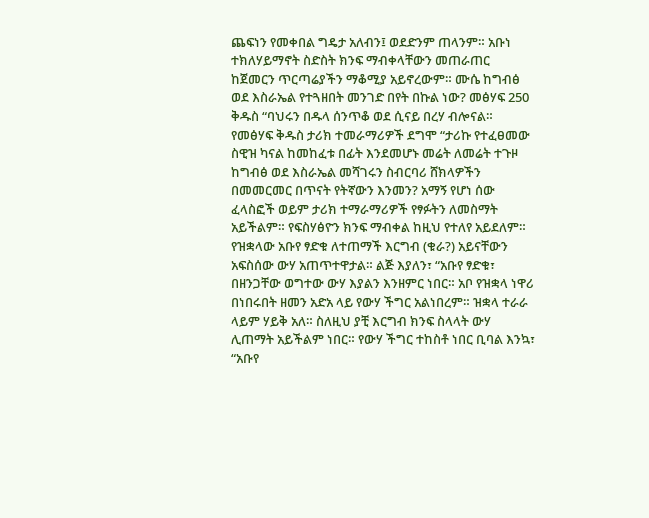ጨፍነን የመቀበል ግዴታ አለብን፤ ወደድንም ጠላንም። አቡነ ተክለሃይማኖት ስድስት ክንፍ ማብቀላቸውን መጠራጠር ከጀመርን ጥርጣሬያችን ማቆሚያ አይኖረውም። ሙሴ ከግብፅ ወደ እስራኤል የተጓዘበት መንገድ በየት በኩል ነው? መፅሃፍ 250
ቅዱስ “ባህሩን በዱላ ሰንጥቆ ወደ ሲናይ በረሃ ብሎናል። የመፅሃፍ ቅዱስ ታሪክ ተመራማሪዎች ደግሞ “ታሪኩ የተፈፀመው ስዊዝ ካናል ከመከፈቱ በፊት እንደመሆኑ መሬት ለመሬት ተጉዞ ከግብፅ ወደ እስራኤል መሻገሩን ስብርባሪ ሸክላዎችን በመመርመር በጥናት የትኛውን እንመን? አማኝ የሆነ ሰው ፈላስፎች ወይም ታሪክ ተማራማሪዎች የፃፉትን ለመስማት አይችልም። የፍስሃፅዮን ክንፍ ማብቀል ከዚህ የተለየ አይደለም። የዝቋላው አቡየ ፃድቁ ለተጠማች እርግብ (ቁራ?) አይናቸውን አፍስሰው ውሃ አጠጥተዋታል። ልጅ እያለን፣ “አቡየ ፃድቁ፣ በዘንጋቸው ወግተው ውሃ እያልን እንዘምር ነበር። አቦ የዝቋላ ነዋሪ በነበሩበት ዘመን አድአ ላይ የውሃ ችግር አልነበረም። ዝቋላ ተራራ ላይም ሃይቅ አለ። ስለዚህ ያቺ እርግብ ክንፍ ስላላት ውሃ ሊጠማት አይችልም ነበር። የውሃ ችግር ተከስቶ ነበር ቢባል እንኳ፣ “አቡየ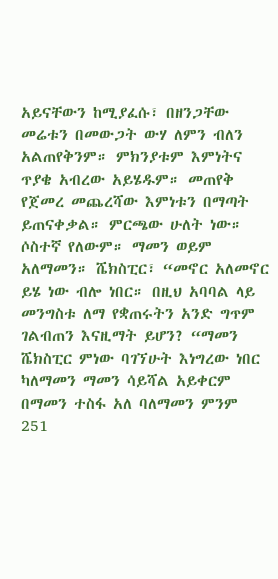አይናቸውን ከሚያፈሱ፣ በዘንጋቸው መሬቱን በመውጋት ውሃ ለምን ብለን አልጠየቅንም። ምክንያቱም እምነትና ጥያቄ አብረው አይሄዱም። መጠየቅ የጀመረ መጨረሻው እምነቱን በማጣት ይጠናቀቃል። ምርጫው ሁለት ነው። ሶስተኛ የለውም። ማመን ወይም አለማመን። ሼክስፒር፣ “መኖር አለመኖር ይሄ ነው ብሎ ነበር። በዚህ አባባል ላይ መንግስቱ ለማ የቋጠሩትን አንድ ግጥም ገልብጠን እናዚማት ይሆን? “ማመን ሼክስፒር ምነው ባገኘሁት እነግረው ነበር ካለማመን ማመን ሳይሻል አይቀርም በማመን ተስፋ አለ ባለማመን ምንም
251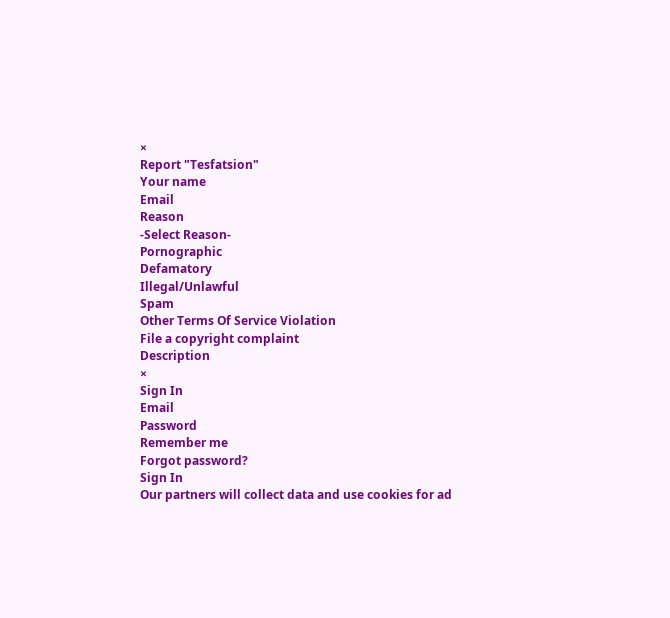×
Report "Tesfatsion"
Your name
Email
Reason
-Select Reason-
Pornographic
Defamatory
Illegal/Unlawful
Spam
Other Terms Of Service Violation
File a copyright complaint
Description
×
Sign In
Email
Password
Remember me
Forgot password?
Sign In
Our partners will collect data and use cookies for ad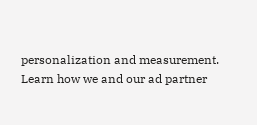personalization and measurement.
Learn how we and our ad partner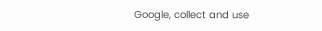Google, collect and use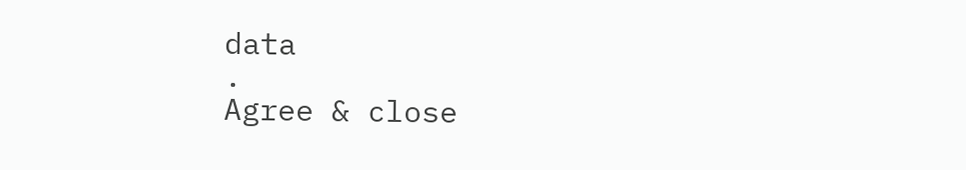data
.
Agree & close